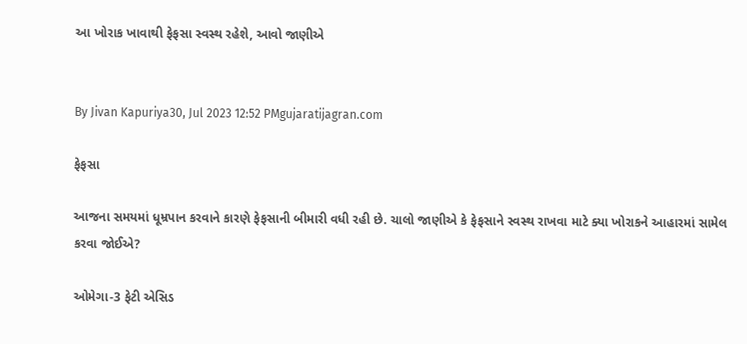આ ખોરાક ખાવાથી ફેફસા સ્વસ્થ રહેશે, આવો જાણીએ


By Jivan Kapuriya30, Jul 2023 12:52 PMgujaratijagran.com

ફેફસા

આજના સમયમાં ધૂમ્રપાન કરવાને કારણે ફેફસાની બીમારી વધી રહી છે. ચાલો જાણીએ કે ફેફસાને સ્વસ્થ રાખવા માટે ક્યા ખોરાકને આહારમાં સામેલ કરવા જોઈએ?

ઓમેગા-3 ફેટી એસિડ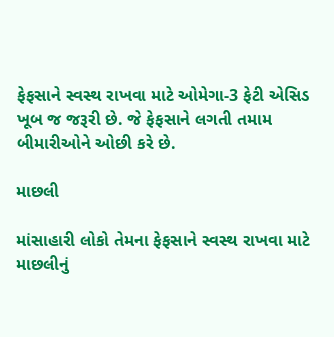ફેફસાને સ્વસ્થ રાખવા માટે ઓમેગા-3 ફેટી એસિડ ખૂબ જ જરૂરી છે. જે ફેફસાને લગતી તમામ બીમારીઓને ઓછી કરે છે.

માછલી

માંસાહારી લોકો તેમના ફેફસાને સ્વસ્થ રાખવા માટે માછલીનું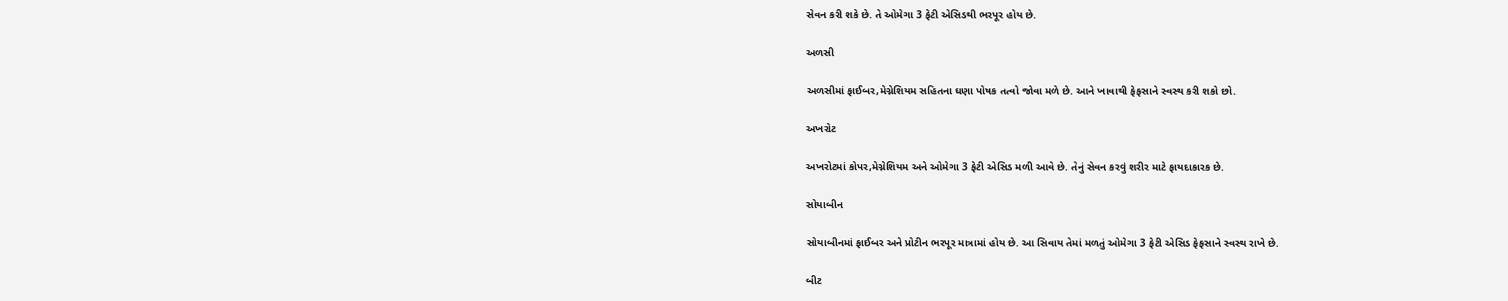સેવન કરી શકે છે. તે ઓમેગા 3 ફેટી એસિડથી ભરપૂર હોય છે.

અળસી

અળસીમાં ફાઈબર,મેગ્નેશિયમ સહિતના ઘણા પોષક તત્વો જોવા મળે છે. આને ખાવાથી ફેફસાને સ્વસ્થ કરી શકો છો.

અખરોટ

અખરોટમાં કોપર,મેગ્નેશિયમ અને ઓમેગા 3 ફેટી એસિડ મળી આવે છે. તેનું સેવન કરવું શરીર માટે ફાયદાકારક છે.

સોયાબીન

સોયાબીનમાં ફાઈબર અને પ્રોટીન ભરપૂર માત્રામાં હોય છે. આ સિવાય તેમાં મળતું ઓમેગા 3 ફેટી એસિડ ફેફસાને સ્વસ્થ રાખે છે.

બીટ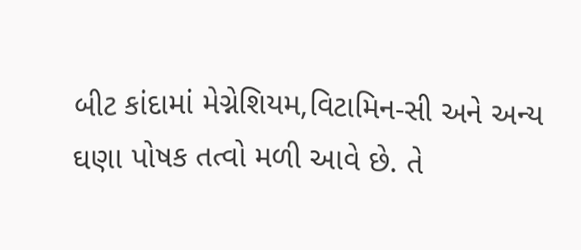બીટ કાંદામાં મેગ્નેશિયમ,વિટામિન-સી અને અન્ય ઘણા પોષક તત્વો મળી આવે છે. તે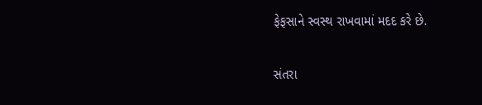ફેફસાને સ્વસ્થ રાખવામાં મદદ કરે છે.

સંતરા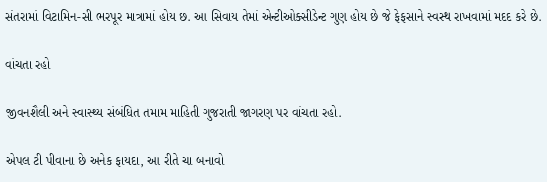સંતરામાં વિટામિન-સી ભરપૂર માત્રામાં હોય છ. આ સિવાય તેમાં એન્ટીઓક્સીડેન્ટ ગુણ હોય છે જે ફેફસાને સ્વસ્થ રાખવામાં મદદ કરે છે.

વાંચતા રહો

જીવનશૈલી અને સ્વાસ્થ્ય સંબંધિત તમામ માહિતી ગુજરાતી જાગરણ પર વાંચતા રહો.

એપલ ટી પીવાના છે અનેક ફાયદા, આ રીતે ચા બનાવો